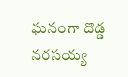ఘనంగా దొడ్డ నరసయ్య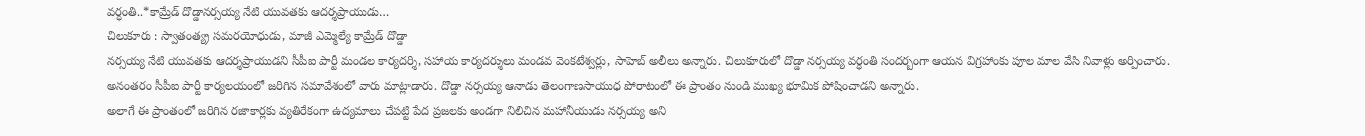వర్ధంతి..*కామ్రేడ్ దొడ్డానర్సయ్య నేటి యువతకు ఆదర్శప్రాయుడు…
చిలుకూరు : స్వాతంత్య్ర సమరయోధుడు, మాజీ ఎమ్మెల్యే కామ్రేడ్ దొడ్డా
నర్సయ్య నేటి యువతకు ఆదర్శప్రాయుడని సీపీఐ పార్టీ మండల కార్యదర్శి, సహాయ కార్యదర్శులు మండవ వెంకటేశ్వర్లు, సాహెబ్ అలీలు అన్నారు. చిలుకూరులో దొడ్డా నర్సయ్య వర్ధంతి సందర్బంగా ఆయన విగ్రహాంకు పూల మాల వేసి నివాళ్లు అర్పించారు. అనంతరం సీపీఐ పార్టీ కార్యలయంలో జరిగిన సమావేశంలో వారు మాట్లాడారు. దొడ్డా నర్సయ్య ఆనాడు తెలంగాణసాయుధ పోరాటంలో ఈ ప్రాంతం నుండి ముఖ్య భూమిక పోషించాడని అన్నారు.
అలాగే ఈ ప్రాంతంలో జరిగిన రజాకార్లకు వ్యతిరేకంగా ఉద్యమాలు చేపట్టి పేద ప్రజలకు అండగా నిలిచిన మహానీయుడు నర్సయ్య అని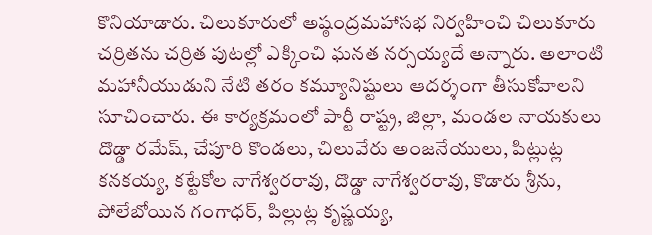కొనియాడారు. చిలుకూరులో అష్ఠంద్రమహాసభ నిర్వహించి చిలుకూరు చర్రితను చర్రిత పుటల్లో ఎక్కించి ఘనత నర్సయ్యదే అన్నారు. అలాంటి మహానీయుడుని నేటి తరం కమ్యూనిష్టులు ఆదర్శంగా తీసుకోవాలని సూచించారు. ఈ కార్యక్రమంలో పార్టీ రాష్ట్ర, జిల్లా, మండల నాయకులు దొడ్డా రమేష్, చేపూరి కొండలు, చిలువేరు అంజనేయులు, పిట్లుట్ల కనకయ్య, కట్టేకోల నాగేశ్వరరావు, దొడ్డా నాగేశ్వరరావు, కొడారు శ్రీను, పోలేబోయిన గంగాధర్, పిల్లుట్ల కృష్ణయ్య,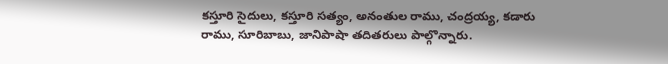కస్తూరి సైదులు, కస్తూరి సత్యం, అనంతుల రాము, చంద్రయ్య, కడారు రాము, సూరిబాబు, జానిపాషా తదితరులు పాల్గొన్నారు.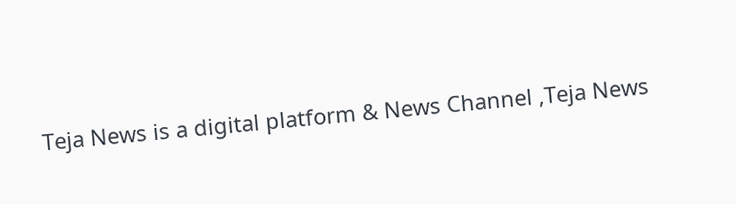Teja News is a digital platform & News Channel ,Teja News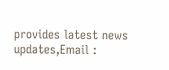provides latest news updates,Email :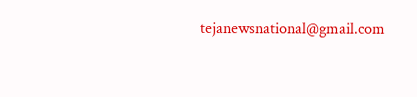tejanewsnational@gmail.com